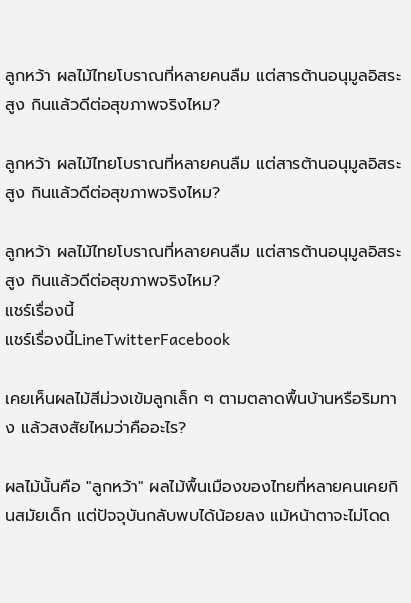ลูกหว้า ผลไม้ไทยโบราณที่หลายคนลืม แต่สารต้านอนุมูลอิสระสูง กินแล้วดีต่อสุขภาพจริงไหม?

ลูกหว้า ผลไม้ไทยโบราณที่หลายคนลืม แต่สารต้านอนุมูลอิสระสูง กินแล้วดีต่อสุขภาพจริงไหม?

ลูกหว้า ผลไม้ไทยโบราณที่หลายคนลืม แต่สารต้านอนุมูลอิสระสูง กินแล้วดีต่อสุขภาพจริงไหม?
แชร์เรื่องนี้
แชร์เรื่องนี้LineTwitterFacebook

เคยเห็นผลไม้สีม่วงเข้มลูกเล็ก ๆ ตามตลาดพื้นบ้านหรือริมทาง แล้วสงสัยไหมว่าคืออะไร?

ผลไม้นั้นคือ "ลูกหว้า" ผลไม้พื้นเมืองของไทยที่หลายคนเคยกินสมัยเด็ก แต่ปัจจุบันกลับพบได้น้อยลง แม้หน้าตาจะไม่โดด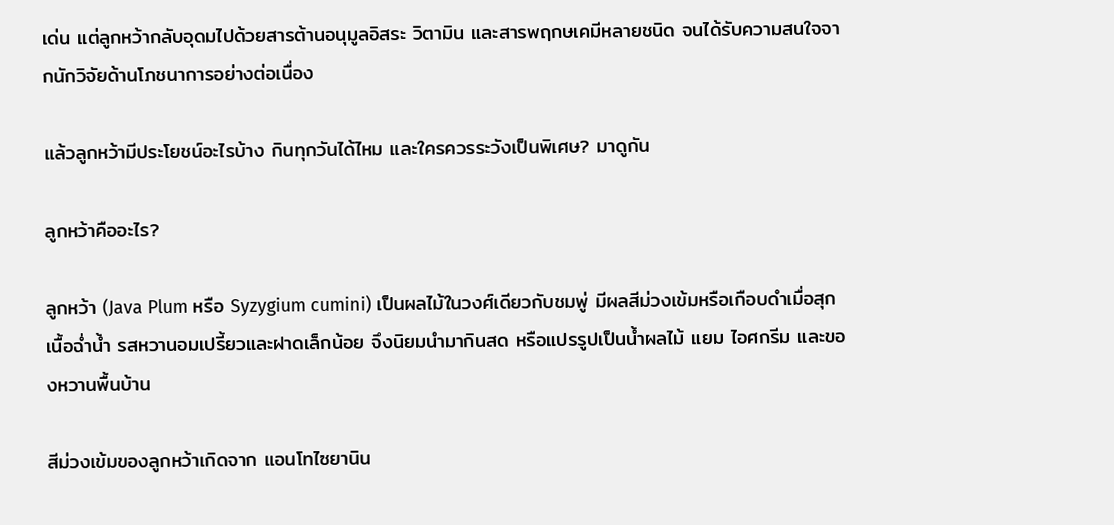เด่น แต่ลูกหว้ากลับอุดมไปด้วยสารต้านอนุมูลอิสระ วิตามิน และสารพฤกษเคมีหลายชนิด จนได้รับความสนใจจากนักวิจัยด้านโภชนาการอย่างต่อเนื่อง

แล้วลูกหว้ามีประโยชน์อะไรบ้าง กินทุกวันได้ไหม และใครควรระวังเป็นพิเศษ? มาดูกัน

ลูกหว้าคืออะไร?

ลูกหว้า (Java Plum หรือ Syzygium cumini) เป็นผลไม้ในวงศ์เดียวกับชมพู่ มีผลสีม่วงเข้มหรือเกือบดำเมื่อสุก เนื้อฉ่ำน้ำ รสหวานอมเปรี้ยวและฝาดเล็กน้อย จึงนิยมนำมากินสด หรือแปรรูปเป็นน้ำผลไม้ แยม ไอศกรีม และของหวานพื้นบ้าน

สีม่วงเข้มของลูกหว้าเกิดจาก แอนโทไซยานิน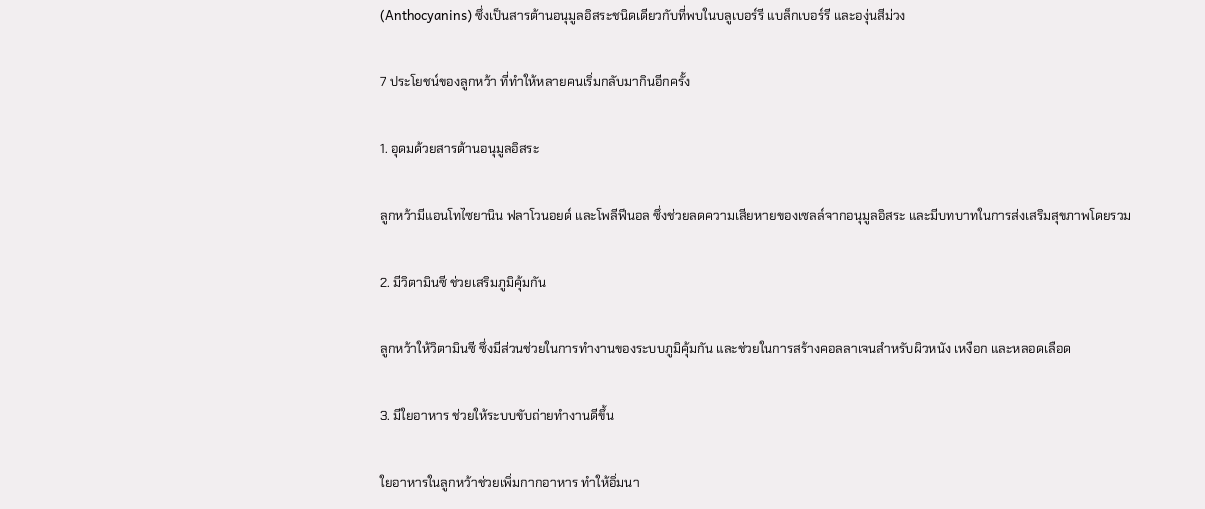(Anthocyanins) ซึ่งเป็นสารต้านอนุมูลอิสระชนิดเดียวกับที่พบในบลูเบอร์รี แบล็กเบอร์รี และองุ่นสีม่วง

7 ประโยชน์ของลูกหว้า ที่ทำให้หลายคนเริ่มกลับมากินอีกครั้ง

1. อุดมด้วยสารต้านอนุมูลอิสระ

ลูกหว้ามีแอนโทไซยานิน ฟลาโวนอยด์ และโพลีฟีนอล ซึ่งช่วยลดความเสียหายของเซลล์จากอนุมูลอิสระ และมีบทบาทในการส่งเสริมสุขภาพโดยรวม

2. มีวิตามินซี ช่วยเสริมภูมิคุ้มกัน

ลูกหว้าให้วิตามินซี ซึ่งมีส่วนช่วยในการทำงานของระบบภูมิคุ้มกัน และช่วยในการสร้างคอลลาเจนสำหรับผิวหนัง เหงือก และหลอดเลือด

3. มีใยอาหาร ช่วยให้ระบบขับถ่ายทำงานดีขึ้น

ใยอาหารในลูกหว้าช่วยเพิ่มกากอาหาร ทำให้อิ่มนา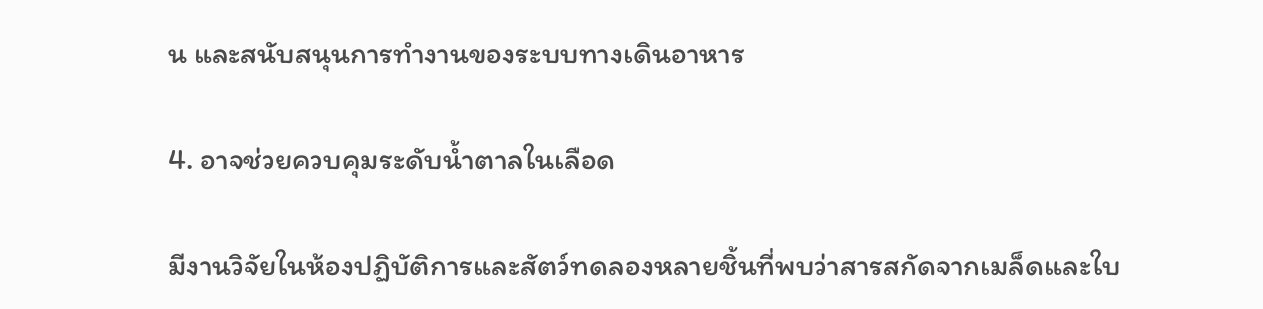น และสนับสนุนการทำงานของระบบทางเดินอาหาร

4. อาจช่วยควบคุมระดับน้ำตาลในเลือด

มีงานวิจัยในห้องปฏิบัติการและสัตว์ทดลองหลายชิ้นที่พบว่าสารสกัดจากเมล็ดและใบ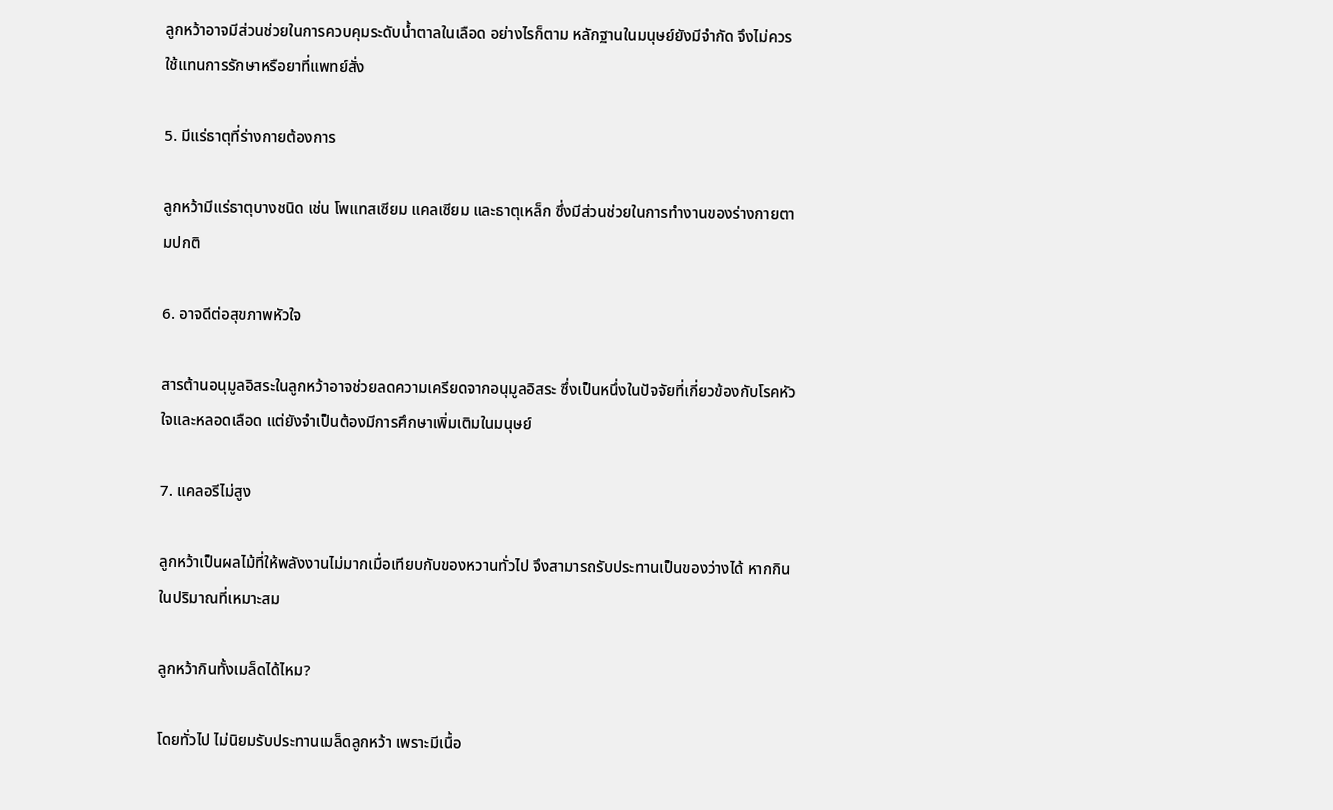ลูกหว้าอาจมีส่วนช่วยในการควบคุมระดับน้ำตาลในเลือด อย่างไรก็ตาม หลักฐานในมนุษย์ยังมีจำกัด จึงไม่ควรใช้แทนการรักษาหรือยาที่แพทย์สั่ง

5. มีแร่ธาตุที่ร่างกายต้องการ

ลูกหว้ามีแร่ธาตุบางชนิด เช่น โพแทสเซียม แคลเซียม และธาตุเหล็ก ซึ่งมีส่วนช่วยในการทำงานของร่างกายตามปกติ

6. อาจดีต่อสุขภาพหัวใจ

สารต้านอนุมูลอิสระในลูกหว้าอาจช่วยลดความเครียดจากอนุมูลอิสระ ซึ่งเป็นหนึ่งในปัจจัยที่เกี่ยวข้องกับโรคหัวใจและหลอดเลือด แต่ยังจำเป็นต้องมีการศึกษาเพิ่มเติมในมนุษย์

7. แคลอรีไม่สูง

ลูกหว้าเป็นผลไม้ที่ให้พลังงานไม่มากเมื่อเทียบกับของหวานทั่วไป จึงสามารถรับประทานเป็นของว่างได้ หากกินในปริมาณที่เหมาะสม

ลูกหว้ากินทั้งเมล็ดได้ไหม?

โดยทั่วไป ไม่นิยมรับประทานเมล็ดลูกหว้า เพราะมีเนื้อ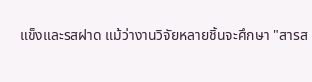แข็งและรสฝาด แม้ว่างานวิจัยหลายชิ้นจะศึกษา "สารส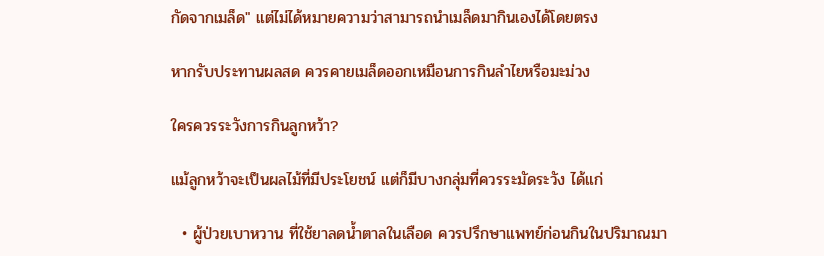กัดจากเมล็ด" แต่ไม่ได้หมายความว่าสามารถนำเมล็ดมากินเองได้โดยตรง

หากรับประทานผลสด ควรคายเมล็ดออกเหมือนการกินลำไยหรือมะม่วง

ใครควรระวังการกินลูกหว้า?

แม้ลูกหว้าจะเป็นผลไม้ที่มีประโยชน์ แต่ก็มีบางกลุ่มที่ควรระมัดระวัง ได้แก่

  • ผู้ป่วยเบาหวาน ที่ใช้ยาลดน้ำตาลในเลือด ควรปรึกษาแพทย์ก่อนกินในปริมาณมา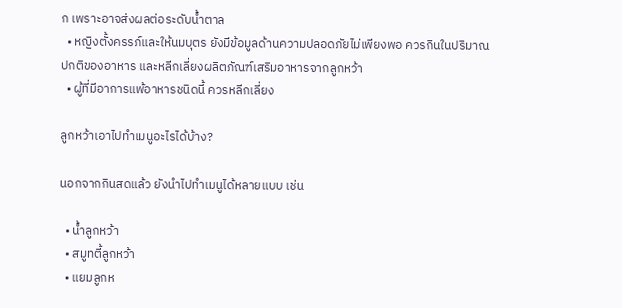ก เพราะอาจส่งผลต่อระดับน้ำตาล
  • หญิงตั้งครรภ์และให้นมบุตร ยังมีข้อมูลด้านความปลอดภัยไม่เพียงพอ ควรกินในปริมาณปกติของอาหาร และหลีกเลี่ยงผลิตภัณฑ์เสริมอาหารจากลูกหว้า
  • ผู้ที่มีอาการแพ้อาหารชนิดนี้ ควรหลีกเลี่ยง

ลูกหว้าเอาไปทำเมนูอะไรได้บ้าง?

นอกจากกินสดแล้ว ยังนำไปทำเมนูได้หลายแบบ เช่น

  • น้ำลูกหว้า
  • สมูทตี้ลูกหว้า
  • แยมลูกห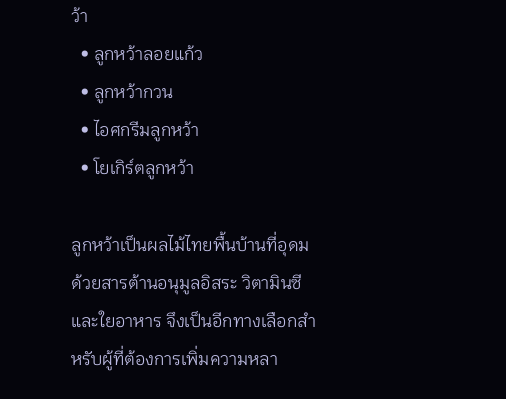ว้า
  • ลูกหว้าลอยแก้ว
  • ลูกหว้ากวน
  • ไอศกรีมลูกหว้า
  • โยเกิร์ตลูกหว้า

ลูกหว้าเป็นผลไม้ไทยพื้นบ้านที่อุดมด้วยสารต้านอนุมูลอิสระ วิตามินซี และใยอาหาร จึงเป็นอีกทางเลือกสำหรับผู้ที่ต้องการเพิ่มความหลา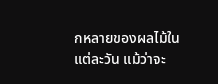กหลายของผลไม้ในแต่ละวัน แม้ว่าจะ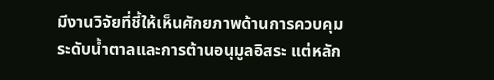มีงานวิจัยที่ชี้ให้เห็นศักยภาพด้านการควบคุมระดับน้ำตาลและการต้านอนุมูลอิสระ แต่หลัก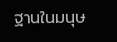ฐานในมนุษ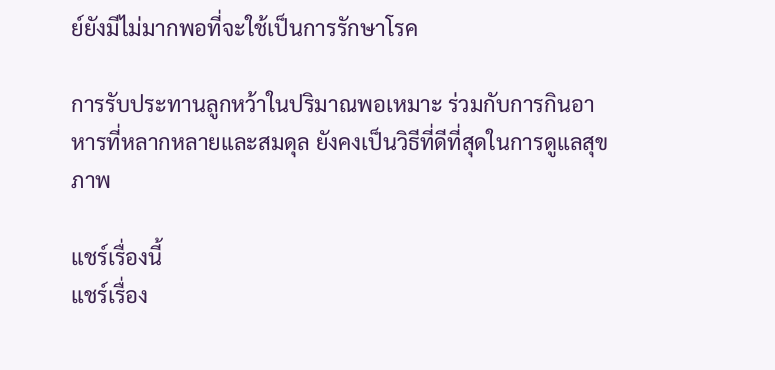ย์ยังมีไม่มากพอที่จะใช้เป็นการรักษาโรค

การรับประทานลูกหว้าในปริมาณพอเหมาะ ร่วมกับการกินอาหารที่หลากหลายและสมดุล ยังคงเป็นวิธีที่ดีที่สุดในการดูแลสุขภาพ

แชร์เรื่องนี้
แชร์เรื่อง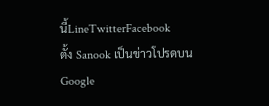นี้LineTwitterFacebook
ตั้ง Sanook เป็นข่าวโปรดบน Google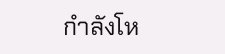กำลังโห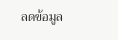ลดข้อมูล